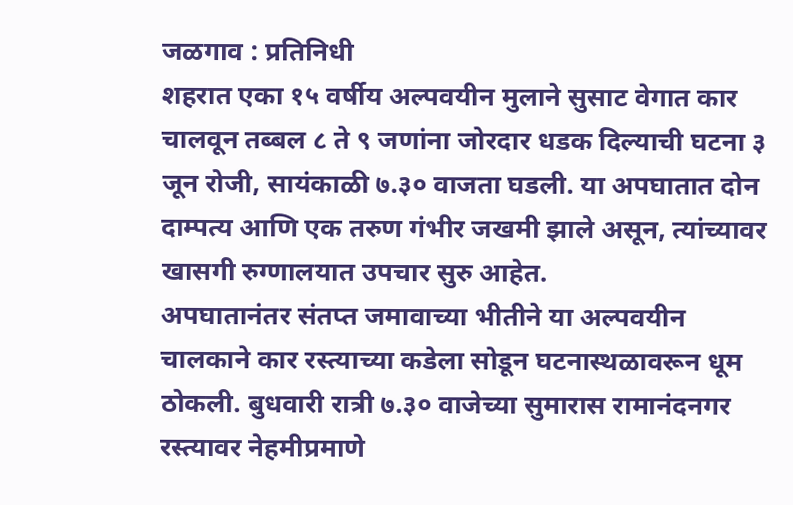जळगाव : प्रतिनिधी
शहरात एका १५ वर्षीय अल्पवयीन मुलाने सुसाट वेगात कार चालवून तब्बल ८ ते ९ जणांना जोरदार धडक दिल्याची घटना ३ जून रोजी, सायंकाळी ७.३० वाजता घडली. या अपघातात दोन दाम्पत्य आणि एक तरुण गंभीर जखमी झाले असून, त्यांच्यावर खासगी रुग्णालयात उपचार सुरु आहेत.
अपघातानंतर संतप्त जमावाच्या भीतीने या अल्पवयीन चालकाने कार रस्त्याच्या कडेला सोडून घटनास्थळावरून धूम ठोकली. बुधवारी रात्री ७.३० वाजेच्या सुमारास रामानंदनगर रस्त्यावर नेहमीप्रमाणे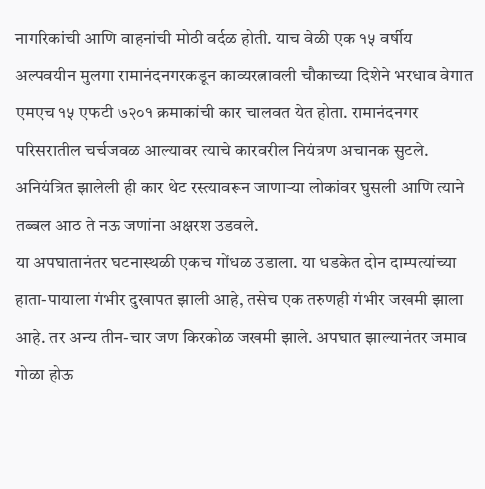नागरिकांची आणि वाहनांची मोठी वर्दळ होती. याच वेळी एक १५ वर्षीय अल्पवयीन मुलगा रामानंदनगरकडून काव्यरत्नावली चौकाच्या दिशेने भरधाव वेगात एमएच १५ एफटी ७२०१ क्रमाकांची कार चालवत येत होता. रामानंदनगर परिसरातील चर्चजवळ आल्यावर त्याचे कारवरील नियंत्रण अचानक सुटले. अनियंत्रित झालेली ही कार थेट रस्त्यावरून जाणाऱ्या लोकांवर घुसली आणि त्याने तब्बल आठ ते नऊ जणांना अक्षरश उडवले.
या अपघातानंतर घटनास्थळी एकच गोंधळ उडाला. या धडकेत दोन दाम्पत्यांच्या हाता-पायाला गंभीर दुखापत झाली आहे, तसेच एक तरुणही गंभीर जखमी झाला आहे. तर अन्य तीन-चार जण किरकोळ जखमी झाले. अपघात झाल्यानंतर जमाव गोळा होऊ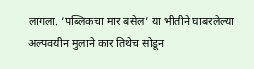लागला. ‘पब्लिकचा मार बसेल’ या भीतीने घाबरलेल्या अल्पवयीन मुलाने कार तिथेच सोडून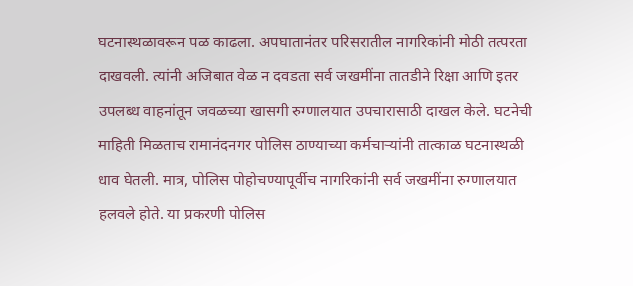घटनास्थळावरून पळ काढला. अपघातानंतर परिसरातील नागरिकांनी मोठी तत्परता दाखवली. त्यांनी अजिबात वेळ न दवडता सर्व जखमींना तातडीने रिक्षा आणि इतर उपलब्ध वाहनांतून जवळच्या खासगी रुग्णालयात उपचारासाठी दाखल केले. घटनेची माहिती मिळताच रामानंदनगर पोलिस ठाण्याच्या कर्मचाऱ्यांनी तात्काळ घटनास्थळी धाव घेतली. मात्र, पोलिस पोहोचण्यापूर्वीच नागरिकांनी सर्व जखमींना रुग्णालयात हलवले होते. या प्रकरणी पोलिस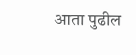आता पुढील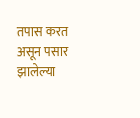तपास करत असून पसार झालेल्या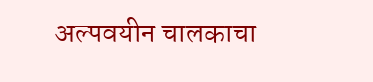अल्पवयीन चालकाचा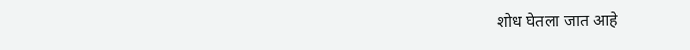शोध घेतला जात आहे